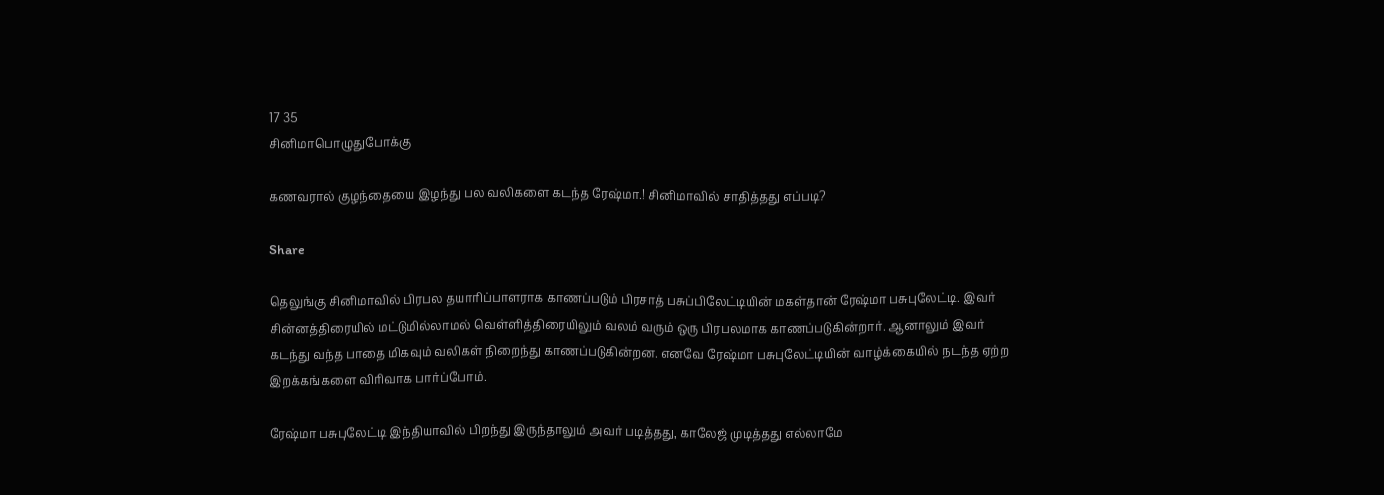17 35
சினிமாபொழுதுபோக்கு

கணவரால் குழந்தையை இழந்து பல வலிகளை கடந்த ரேஷ்மா.! சினிமாவில் சாதித்தது எப்படி?

Share

தெலுங்கு சினிமாவில் பிரபல தயாரிப்பாளராக காணப்படும் பிரசாத் பசுப்பிலேட்டியின் மகள்தான் ரேஷ்மா பசுபுலேட்டி. இவர் சின்னத்திரையில் மட்டுமில்லாமல் வெள்ளித்திரையிலும் வலம் வரும் ஒரு பிரபலமாக காணப்படுகின்றார். ஆனாலும் இவர் கடந்து வந்த பாதை மிகவும் வலிகள் நிறைந்து காணப்படுகின்றன. எனவே ரேஷ்மா பசுபுலேட்டியின் வாழ்க்கையில் நடந்த ஏற்ற இறக்கங்களை விரிவாக பார்ப்போம்.

ரேஷ்மா பசுபுலேட்டி இந்தியாவில் பிறந்து இருந்தாலும் அவர் படித்தது, காலேஜ் முடித்தது எல்லாமே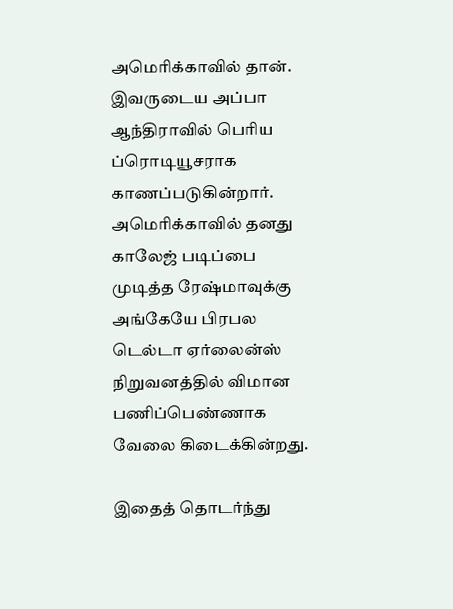அமெரிக்காவில் தான். இவருடைய அப்பா ஆந்திராவில் பெரிய ப்ரொடியூசராக காணப்படுகின்றார். அமெரிக்காவில் தனது காலேஜ் படிப்பை முடித்த ரேஷ்மாவுக்கு அங்கேயே பிரபல டெல்டா ஏர்லைன்ஸ் நிறுவனத்தில் விமான பணிப்பெண்ணாக வேலை கிடைக்கின்றது.

இதைத் தொடர்ந்து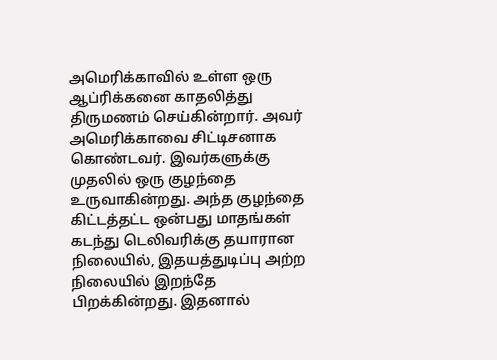அமெரிக்காவில் உள்ள ஒரு ஆப்ரிக்கனை காதலித்து திருமணம் செய்கின்றார். அவர் அமெரிக்காவை சிட்டிசனாக கொண்டவர். இவர்களுக்கு முதலில் ஒரு குழந்தை உருவாகின்றது. அந்த குழந்தை கிட்டத்தட்ட ஒன்பது மாதங்கள் கடந்து டெலிவரிக்கு தயாரான நிலையில், இதயத்துடிப்பு அற்ற  நிலையில் இறந்தே பிறக்கின்றது. இதனால்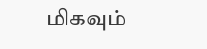மிகவும்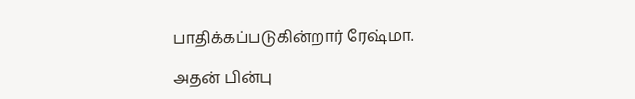பாதிக்கப்படுகின்றார் ரேஷ்மா.

அதன் பின்பு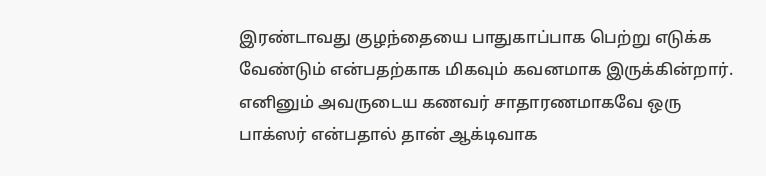இரண்டாவது குழந்தையை பாதுகாப்பாக பெற்று எடுக்க வேண்டும் என்பதற்காக மிகவும் கவனமாக இருக்கின்றார். எனினும் அவருடைய கணவர் சாதாரணமாகவே ஒரு பாக்ஸர் என்பதால் தான் ஆக்டிவாக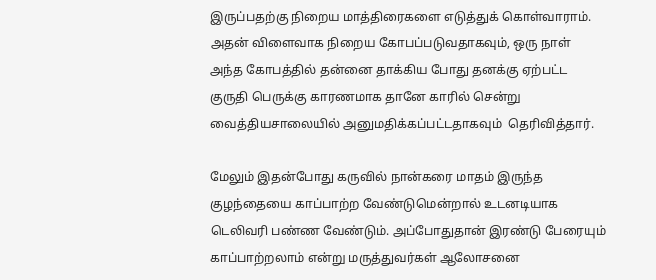இருப்பதற்கு நிறைய மாத்திரைகளை எடுத்துக் கொள்வாராம். அதன் விளைவாக நிறைய கோபப்படுவதாகவும், ஒரு நாள் அந்த கோபத்தில் தன்னை தாக்கிய போது தனக்கு ஏற்பட்ட குருதி பெருக்கு காரணமாக தானே காரில் சென்று வைத்தியசாலையில் அனுமதிக்கப்பட்டதாகவும்  தெரிவித்தார்.

மேலும் இதன்போது கருவில் நான்கரை மாதம் இருந்த குழந்தையை காப்பாற்ற வேண்டுமென்றால் உடனடியாக டெலிவரி பண்ண வேண்டும். அப்போதுதான் இரண்டு பேரையும் காப்பாற்றலாம் என்று மருத்துவர்கள் ஆலோசனை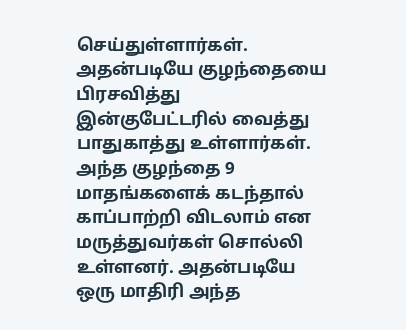செய்துள்ளார்கள். அதன்படியே குழந்தையை பிரசவித்து இன்குபேட்டரில் வைத்து பாதுகாத்து உள்ளார்கள். அந்த குழந்தை 9 மாதங்களைக் கடந்தால் காப்பாற்றி விடலாம் என மருத்துவர்கள் சொல்லி உள்ளனர். அதன்படியே ஒரு மாதிரி அந்த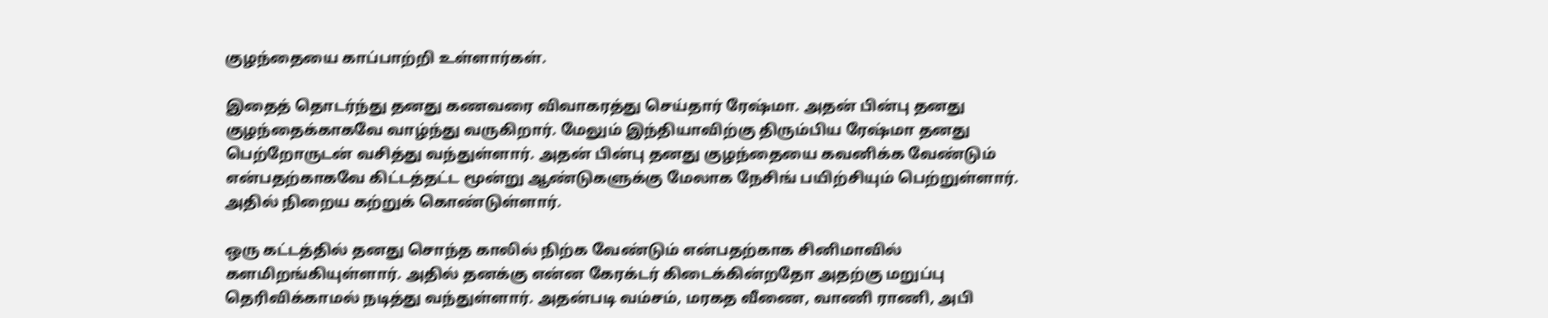குழந்தையை காப்பாற்றி உள்ளார்கள்.

இதைத் தொடர்ந்து தனது கணவரை விவாகரத்து செய்தார் ரேஷ்மா. அதன் பின்பு தனது குழந்தைக்காகவே வாழ்ந்து வருகிறார். மேலும் இந்தியாவிற்கு திரும்பிய ரேஷ்மா தனது பெற்றோருடன் வசித்து வந்துள்ளார். அதன் பின்பு தனது குழந்தையை கவனிக்க வேண்டும் என்பதற்காகவே கிட்டத்தட்ட மூன்று ஆண்டுகளுக்கு மேலாக நேசிங் பயிற்சியும் பெற்றுள்ளார். அதில் நிறைய கற்றுக் கொண்டுள்ளார்.

ஒரு கட்டத்தில் தனது சொந்த காலில் நிற்க வேண்டும் என்பதற்காக சினிமாவில் களமிறங்கியுள்ளார். அதில் தனக்கு என்ன கேரக்டர் கிடைக்கின்றதோ அதற்கு மறுப்பு தெரிவிக்காமல் நடித்து வந்துள்ளார். அதன்படி வம்சம், மரகத வீணை, வாணி ராணி, அபி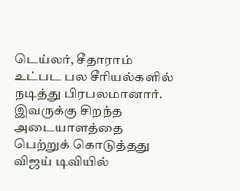டெய்லர், சீதாராம்  உட்பட பல சீரியல்களில் நடித்து பிரபலமானார். இவருக்கு சிறந்த அடையாளத்தை பெற்றுக் கொடுத்தது விஜய் டிவியில்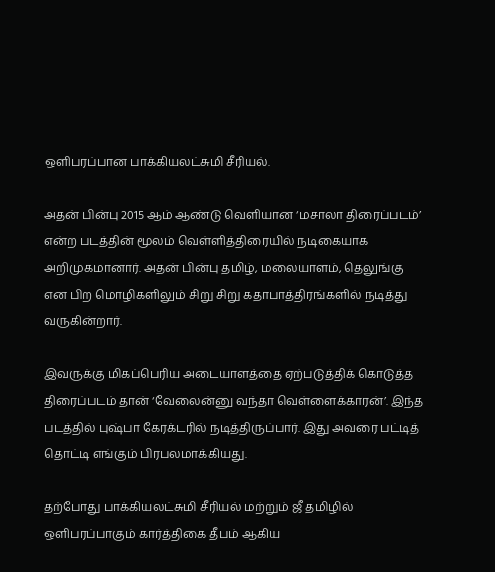ஒளிபரப்பான பாக்கியலட்சுமி சீரியல்.

அதன் பின்பு 2015 ஆம் ஆண்டு வெளியான ‘மசாலா திரைப்படம்’ என்ற படத்தின் மூலம் வெள்ளித்திரையில் நடிகையாக அறிமுகமானார். அதன் பின்பு தமிழ், மலையாளம், தெலுங்கு என பிற மொழிகளிலும் சிறு சிறு கதாபாத்திரங்களில் நடித்து வருகின்றார்.

இவருக்கு மிகப்பெரிய அடையாளத்தை ஏற்படுத்திக் கொடுத்த திரைப்படம் தான் ‘வேலைன்னு வந்தா வெள்ளைக்காரன்’. இந்த படத்தில் புஷ்பா கேரக்டரில் நடித்திருப்பார். இது அவரை பட்டித் தொட்டி எங்கும் பிரபலமாக்கியது.

தற்போது பாக்கியலட்சுமி சீரியல் மற்றும் ஜீ தமிழில் ஒளிபரப்பாகும் கார்த்திகை தீபம் ஆகிய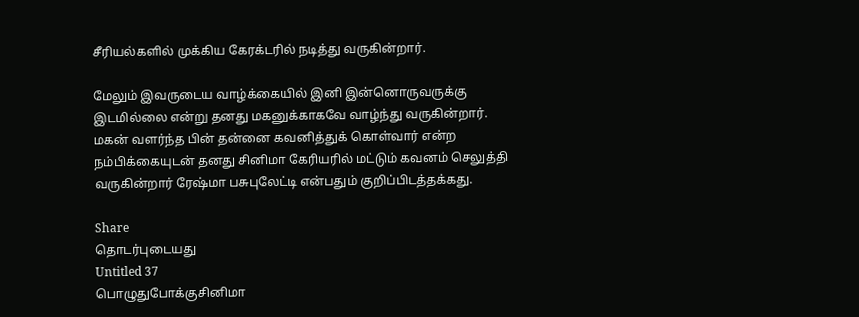சீரியல்களில் முக்கிய கேரக்டரில் நடித்து வருகின்றார்.

மேலும் இவருடைய வாழ்க்கையில் இனி இன்னொருவருக்கு இடமில்லை என்று தனது மகனுக்காகவே வாழ்ந்து வருகின்றார். மகன் வளர்ந்த பின் தன்னை கவனித்துக் கொள்வார் என்ற  நம்பிக்கையுடன் தனது சினிமா கேரியரில் மட்டும் கவனம் செலுத்தி வருகின்றார் ரேஷ்மா பசுபுலேட்டி என்பதும் குறிப்பிடத்தக்கது.

Share
தொடர்புடையது
Untitled 37
பொழுதுபோக்குசினிமா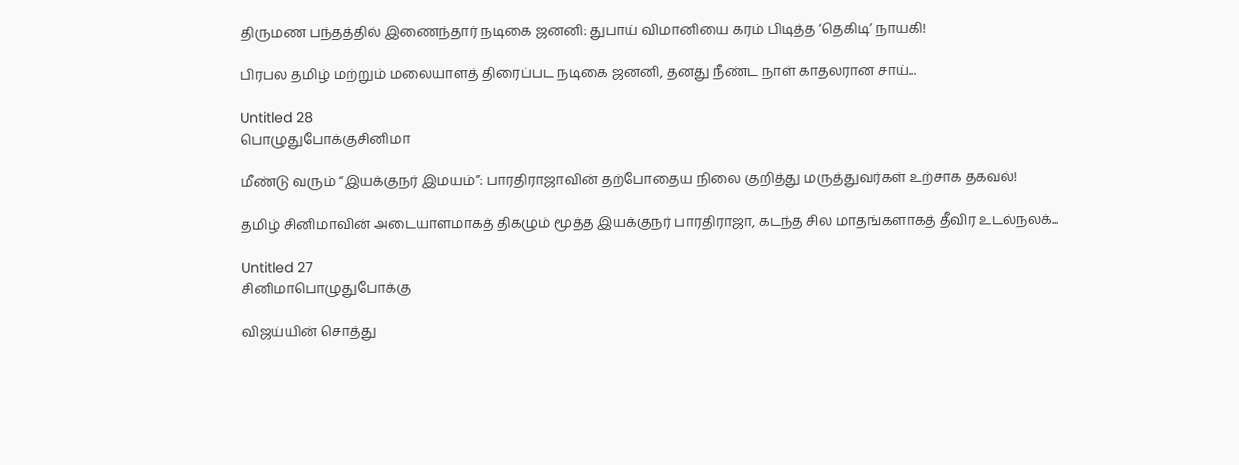திருமண பந்தத்தில் இணைந்தார் நடிகை ஜனனி: துபாய் விமானியை கரம் பிடித்த ‘தெகிடி’ நாயகி!

பிரபல தமிழ் மற்றும் மலையாளத் திரைப்பட நடிகை ஜனனி, தனது நீண்ட நாள் காதலரான சாய்...

Untitled 28
பொழுதுபோக்குசினிமா

மீண்டு வரும் “இயக்குநர் இமயம்”: பாரதிராஜாவின் தற்போதைய நிலை குறித்து மருத்துவர்கள் உற்சாக தகவல்!

தமிழ் சினிமாவின் அடையாளமாகத் திகழும் மூத்த இயக்குநர் பாரதிராஜா, கடந்த சில மாதங்களாகத் தீவிர உடல்நலக்...

Untitled 27
சினிமாபொழுதுபோக்கு

விஜய்யின் சொத்து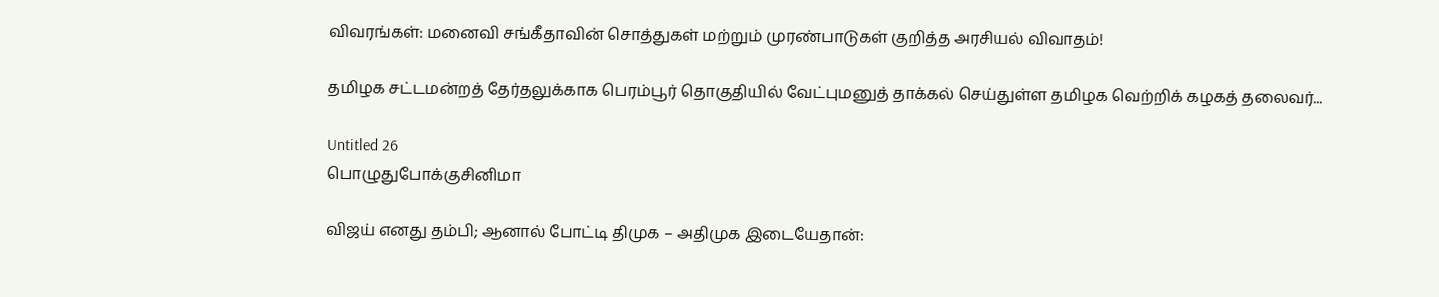விவரங்கள்: மனைவி சங்கீதாவின் சொத்துகள் மற்றும் முரண்பாடுகள் குறித்த அரசியல் விவாதம்!

தமிழக சட்டமன்றத் தேர்தலுக்காக பெரம்பூர் தொகுதியில் வேட்புமனுத் தாக்கல் செய்துள்ள தமிழக வெற்றிக் கழகத் தலைவர்...

Untitled 26
பொழுதுபோக்குசினிமா

விஜய் எனது தம்பி; ஆனால் போட்டி திமுக – அதிமுக இடையேதான்: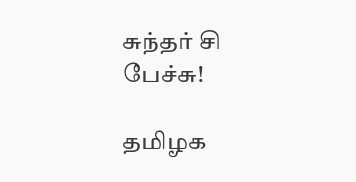சுந்தர் சி பேச்சு!

தமிழக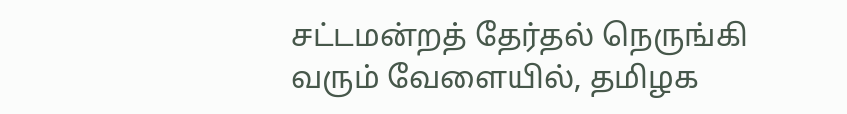சட்டமன்றத் தேர்தல் நெருங்கி வரும் வேளையில், தமிழக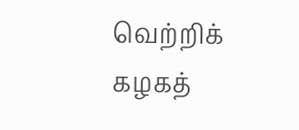வெற்றிக் கழகத்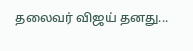தலைவர் விஜய் தனது...